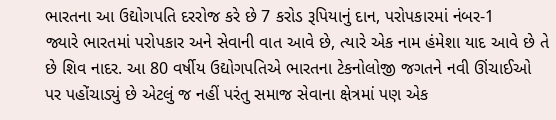ભારતના આ ઉદ્યોગપતિ દરરોજ કરે છે 7 કરોડ રૂપિયાનું દાન, પરોપકારમાં નંબર-1
જ્યારે ભારતમાં પરોપકાર અને સેવાની વાત આવે છે, ત્યારે એક નામ હંમેશા યાદ આવે છે તે છે શિવ નાદર. આ 80 વર્ષીય ઉદ્યોગપતિએ ભારતના ટેકનોલોજી જગતને નવી ઊંચાઈઓ પર પહોંચાડ્યું છે એટલું જ નહીં પરંતુ સમાજ સેવાના ક્ષેત્રમાં પણ એક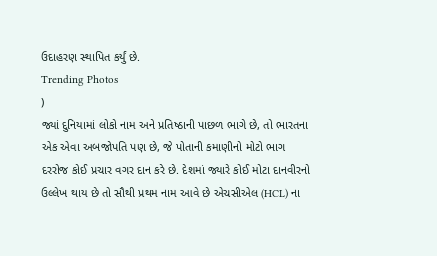ઉદાહરણ સ્થાપિત કર્યું છે.
Trending Photos
)
જ્યાં દુનિયામાં લોકો નામ અને પ્રતિષ્ઠાની પાછળ ભાગે છે, તો ભારતના એક એવા અબજોપતિ પણ છે, જે પોતાની કમાણીનો મોટો ભાગ દરરોજ કોઈ પ્રચાર વગર દાન કરે છે. દેશમાં જ્યારે કોઈ મોટા દાનવીરનો ઉલ્લેખ થાય છે તો સૌથી પ્રથમ નામ આવે છે એચસીએલ (HCL) ના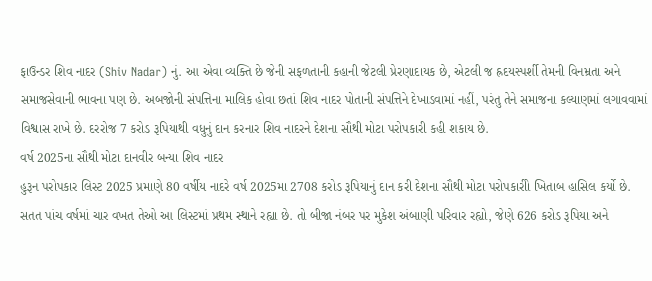ફાઉન્ડર શિવ નાદર (Shiv Nadar) નું. આ એવા વ્યક્તિ છે જેની સફળતાની કહાની જેટલી પ્રેરણાદાયક છે, એટલી જ હ્રદયસ્પર્શી તેમની વિનમ્રતા અને સમાજસેવાની ભાવના પણ છે. અબજોની સંપત્તિના માલિક હોવા છતાં શિવ નાદર પોતાની સંપત્તિને દેખાડવામાં નહીં, પરંતુ તેને સમાજના કલ્યાણમાં લગાવવામાં વિશ્વાસ રાખે છે. દરરોજ 7 કરોડ રૂપિયાથી વધુનું દાન કરનાર શિવ નાદરને દેશના સૌથી મોટા પરોપકારી કહી શકાય છે.
વર્ષ 2025ના સૌથી મોટા દાનવીર બન્યા શિવ નાદર
હુરૂન પરોપકાર લિસ્ટ 2025 પ્રમાણે 80 વર્ષીય નાદરે વર્ષ 2025મા 2708 કરોડ રૂપિયાનું દાન કરી દેશના સૌથી મોટા પરોપકારીો ખિતાબ હાસિલ કર્યો છે. સતત પાંચ વર્ષમાં ચાર વખત તેઓ આ લિસ્ટમાં પ્રથમ સ્થાને રહ્યા છે. તો બીજા નંબર પર મુકેશ અંબાણી પરિવાર રહ્યો, જેણે 626 કરોડ રૂપિયા અને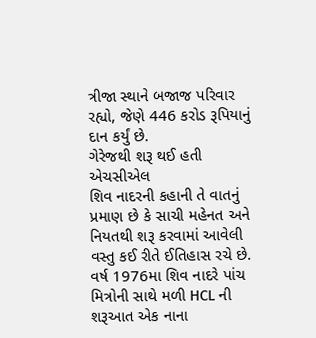ત્રીજા સ્થાને બજાજ પરિવાર રહ્યો, જેણે 446 કરોડ રૂપિયાનું દાન કર્યું છે.
ગેરેજથી શરૂ થઈ હતી એચસીએલ
શિવ નાદરની કહાની તે વાતનું પ્રમાણ છે કે સાચી મહેનત અને નિયતથી શરૂ કરવામાં આવેલી વસ્તુ કઈ રીતે ઈતિહાસ રચે છે. વર્ષ 1976મા શિવ નાદરે પાંચ મિત્રોની સાથે મળી HCL ની શરૂઆત એક નાના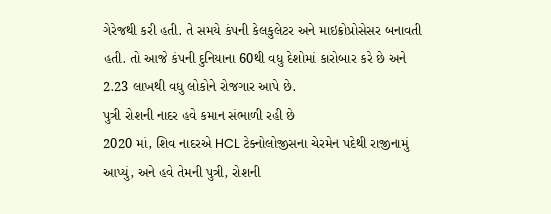ગેરેજથી કરી હતી. તે સમયે કંપની કેલકુલેટર અને માઇક્રોપ્રોસેસર બનાવતી હતી. તો આજે કંપની દુનિયાના 60થી વધુ દેશોમાં કારોબાર કરે છે અને 2.23 લાખથી વધુ લોકોને રોજગાર આપે છે.
પુત્રી રોશની નાદર હવે કમાન સંભાળી રહી છે
2020 માં, શિવ નાદરએ HCL ટેક્નોલોજીસના ચેરમેન પદેથી રાજીનામું આપ્યું, અને હવે તેમની પુત્રી, રોશની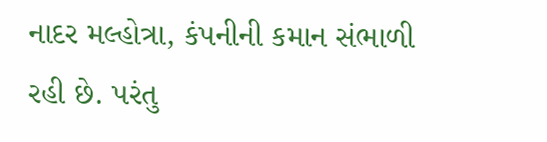નાદર મલ્હોત્રા, કંપનીની કમાન સંભાળી રહી છે. પરંતુ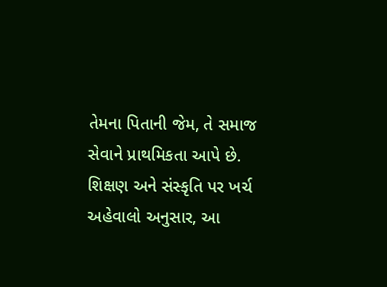તેમના પિતાની જેમ, તે સમાજ સેવાને પ્રાથમિકતા આપે છે.
શિક્ષણ અને સંસ્કૃતિ પર ખર્ચ
અહેવાલો અનુસાર, આ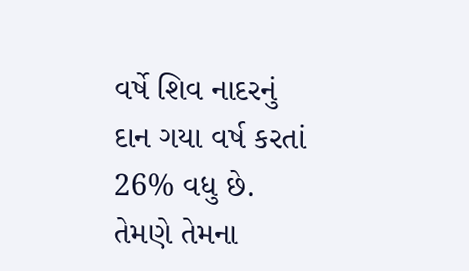વર્ષે શિવ નાદરનું દાન ગયા વર્ષ કરતાં 26% વધુ છે. તેમણે તેમના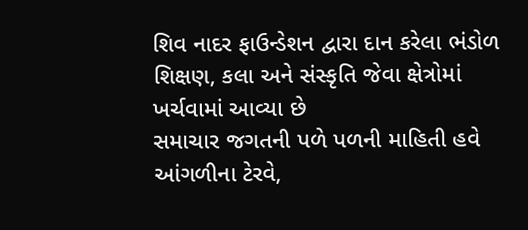શિવ નાદર ફાઉન્ડેશન દ્વારા દાન કરેલા ભંડોળ શિક્ષણ, કલા અને સંસ્કૃતિ જેવા ક્ષેત્રોમાં ખર્ચવામાં આવ્યા છે
સમાચાર જગતની પળે પળની માહિતી હવે આંગળીના ટેરવે,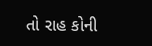તો રાહ કોની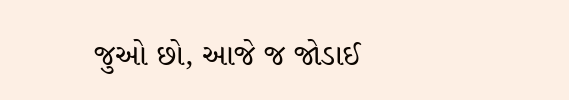જુઓ છો, આજે જ જોડાઈ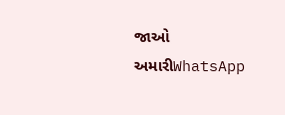જાઓ અમારીWhatsApp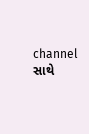channel સાથે